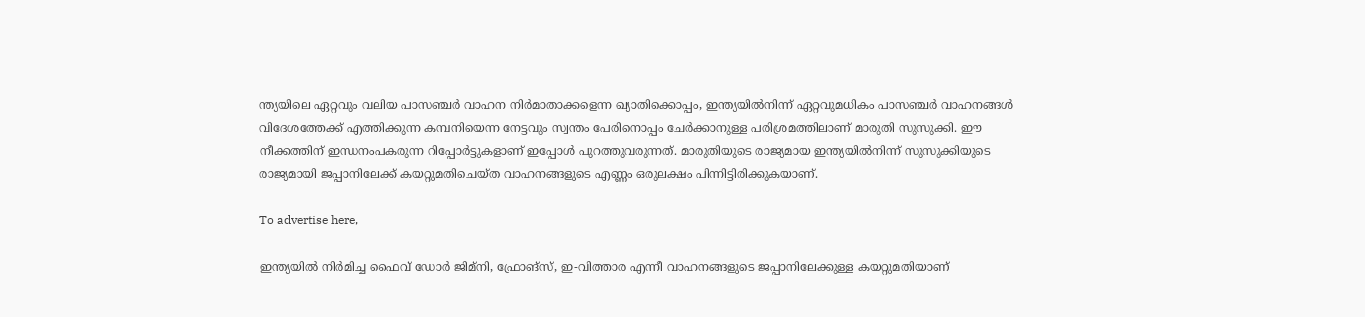ന്ത്യയിലെ ഏറ്റവും വലിയ പാസഞ്ചർ വാഹന നിർമാതാക്കളെന്ന ഖ്യാതിക്കൊപ്പം, ഇന്ത്യയിൽനിന്ന് ഏറ്റവുമധികം പാസഞ്ചർ വാഹനങ്ങൾ വിദേശത്തേക്ക് എത്തിക്കുന്ന കമ്പനിയെന്ന നേട്ടവും സ്വന്തം പേരിനൊപ്പം ചേർക്കാനുള്ള പരിശ്രമത്തിലാണ് മാരുതി സുസുക്കി. ഈ നീക്കത്തിന് ഇന്ധനംപകരുന്ന റിപ്പോർട്ടുകളാണ് ഇപ്പോൾ പുറത്തുവരുന്നത്. മാരുതിയുടെ രാജ്യമായ ഇന്ത്യയിൽനിന്ന് സുസുക്കിയുടെ രാജ്യമായി ജപ്പാനിലേക്ക് കയറ്റുമതിചെയ്ത വാഹനങ്ങളുടെ എണ്ണം ഒരുലക്ഷം പിന്നിട്ടിരിക്കുകയാണ്.

To advertise here,

ഇന്ത്യയിൽ നിർമിച്ച ഫൈവ് ഡോർ ജിമ്‌നി, ഫ്രോങ്‌സ്, ഇ-വിത്താര എന്നീ വാഹനങ്ങളുടെ ജപ്പാനിലേക്കുള്ള കയറ്റുമതിയാണ്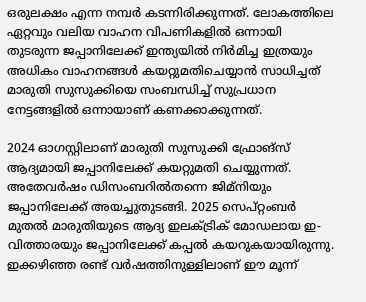ഒരുലക്ഷം എന്ന നമ്പർ കടന്നിരിക്കുന്നത്. ലോകത്തിലെ ഏറ്റവും വലിയ വാഹന വിപണികളിൽ ഒന്നായി തുടരുന്ന ജപ്പാനിലേക്ക് ഇന്ത്യയിൽ നിർമിച്ച ഇത്രയും അധികം വാഹനങ്ങൾ കയറ്റുമതിചെയ്യാൻ സാധിച്ചത് മാരുതി സുസുക്കിയെ സംബന്ധിച്ച് സുപ്രധാന നേട്ടങ്ങളിൽ ഒന്നായാണ് കണക്കാക്കുന്നത്.

2024 ഓഗസ്റ്റിലാണ് മാരുതി സുസുക്കി ഫ്രോങ്‌സ് ആദ്യമായി ജപ്പാനിലേക്ക് കയറ്റുമതി ചെയ്യുന്നത്. അതേവർഷം ഡിസംബറിൽതന്നെ ജിമ്‌നിയും ജപ്പാനിലേക്ക് അയച്ചുതുടങ്ങി. 2025 സെപ്റ്റംബർ മുതൽ മാരുതിയുടെ ആദ്യ ഇലക്ട്രിക് മോഡലായ ഇ-വിത്താരയും ജപ്പാനിലേക്ക് കപ്പൽ കയറുകയായിരുന്നു. ഇക്കഴിഞ്ഞ രണ്ട് വർഷത്തിനുള്ളിലാണ് ഈ മൂന്ന്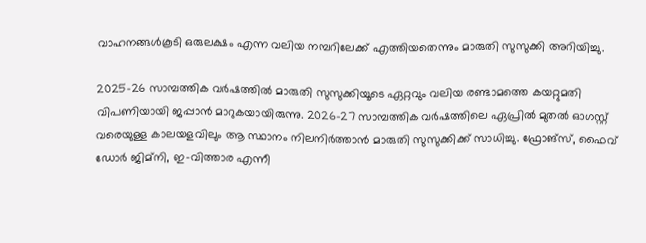വാഹനങ്ങൾകൂടി ഒരുലക്ഷം എന്ന വലിയ നമ്പറിലേക്ക് എത്തിയതെന്നും മാരുതി സുസുക്കി അറിയിച്ചു.

2025-26 സാമ്പത്തിക വർഷത്തിൽ മാരുതി സുസുക്കിയൂടെ ഏറ്റവും വലിയ രണ്ടാമത്തെ കയറ്റുമതി വിപണിയായി ജപ്പാൻ മാറുകയായിരുന്നു. 2026-27 സാമ്പത്തിക വർഷത്തിലെ ഏപ്രിൽ മുതൽ ഓഗസ്റ്റ് വരെയുള്ള കാലയളവിലും ആ സ്ഥാനം നിലനിർത്താൻ മാരുതി സുസുക്കിക്ക് സാധിച്ചു. ഫ്രോങ്‌സ്, ഫൈവ് ഡോർ ജിമ്‌നി, ഇ-വിത്താര എന്നീ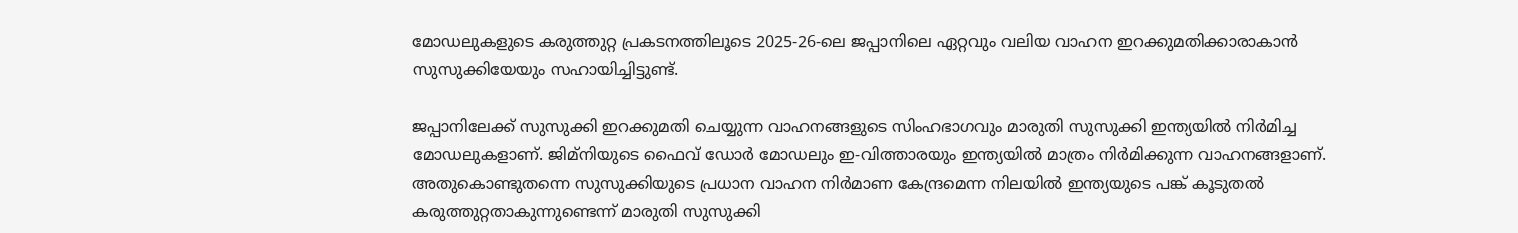മോഡലുകളുടെ കരുത്തുറ്റ പ്രകടനത്തിലൂടെ 2025-26-ലെ ജപ്പാനിലെ ഏറ്റവും വലിയ വാഹന ഇറക്കുമതിക്കാരാകാൻ സുസുക്കിയേയും സഹായിച്ചിട്ടുണ്ട്.

ജപ്പാനിലേക്ക് സുസുക്കി ഇറക്കുമതി ചെയ്യുന്ന വാഹനങ്ങളുടെ സിംഹഭാഗവും മാരുതി സുസുക്കി ഇന്ത്യയിൽ നിർമിച്ച മോഡലുകളാണ്. ജിമ്‌നിയുടെ ഫൈവ് ഡോർ മോഡലും ഇ-വിത്താരയും ഇന്ത്യയിൽ മാത്രം നിർമിക്കുന്ന വാഹനങ്ങളാണ്. അതുകൊണ്ടുതന്നെ സുസുക്കിയുടെ പ്രധാന വാഹന നിർമാണ കേന്ദ്രമെന്ന നിലയിൽ ഇന്ത്യയുടെ പങ്ക് കൂടുതൽ കരുത്തുറ്റതാകുന്നുണ്ടെന്ന് മാരുതി സുസുക്കി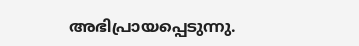അഭിപ്രായപ്പെടുന്നു.